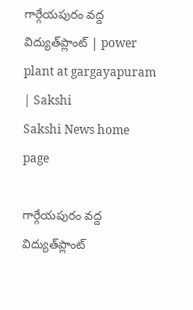గార్గేయపురం వద్ద విద్యుత్‌ప్లాంట్‌ | power plant at gargayapuram | Sakshi
Sakshi News home page

గార్గేయపురం వద్ద విద్యుత్‌ప్లాంట్‌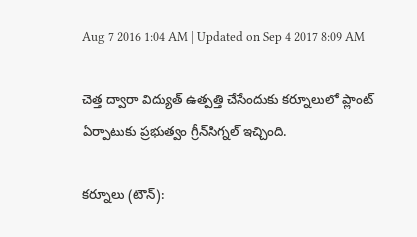Aug 7 2016 1:04 AM | Updated on Sep 4 2017 8:09 AM

చెత్త ద్వారా విద్యుత్‌ ఉత్పత్తి చేసేందుకు కర్నూలులో ప్లాంట్‌ ఏర్పాటుకు ప్రభుత్వం గ్రీన్‌సిగ్నల్‌ ఇచ్చింది.

కర్నూలు (టౌన్‌):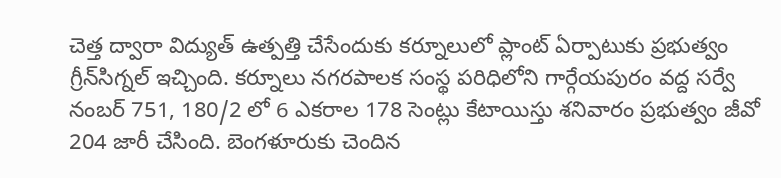చెత్త ద్వారా విద్యుత్‌ ఉత్పత్తి చేసేందుకు కర్నూలులో ప్లాంట్‌ ఏర్పాటుకు ప్రభుత్వం గ్రీన్‌సిగ్నల్‌ ఇచ్చింది. కర్నూలు నగరపాలక సంస్థ పరిధిలోని గార్గేయపురం వద్ద సర్వే నంబర్‌ 751, 180/2 లో 6 ఎకరాల 178 సెంట్లు కేటాయిస్తు శనివారం ప్రభుత్వం జీవో 204 జారీ చేసింది. బెంగళూరుకు చెందిన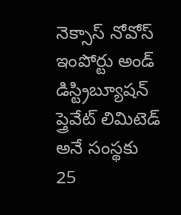నెక్సాస్‌ నోవోస్‌ ఇంపోర్టు అండ్‌ డిస్ట్రిబ్యూషన్‌ ప్త్రెవేట్‌ లిమిటెడ్‌ అనే సంస్థకు 25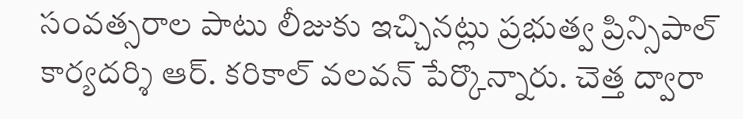సంవత్సరాల పాటు లీజుకు ఇచ్చినట్లు ప్రభుత్వ ప్రిన్సిపాల్‌ కార్యదర్శి ఆర్‌. కరికాల్‌ వలవన్‌ పేర్కొన్నారు. చెత్త ద్వారా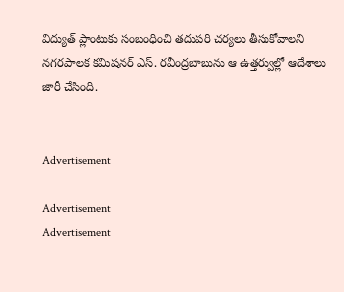విద్యుత్‌ ప్లాంటుకు సంబంధించి తదుపరి చర్యలు తీసుకోవాలని నగరపాలక కమిషనర్‌ ఎస్‌. రవీంద్రబాబును ఆ ఉత్తర్వుల్లో ఆదేశాలు జారీ చేసింది.


Advertisement

Advertisement
Advertisement